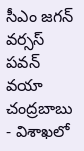సీఎం జగన్ వర్సస్ పవన్ వయా చంద్రబాబు - విశాఖలో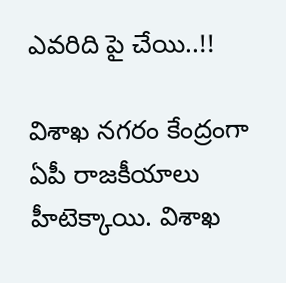ఎవరిది పై చేయి..!!

విశాఖ నగరం కేంద్రంగా ఏపీ రాజకీయాలు హీటెక్కాయి. విశాఖ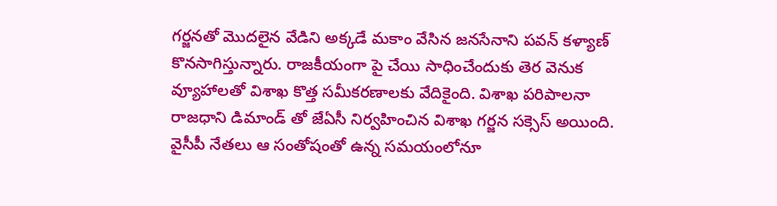గర్జనతో మొదలైన వేడిని అక్కడే మకాం వేసిన జనసేనాని పవన్ కళ్యాణ్ కొనసాగిస్తున్నారు. రాజకీయంగా పై చేయి సాధించేందుకు తెర వెనుక వ్యూహాలతో విశాఖ కొత్త సమీకరణాలకు వేదికైంది. విశాఖ పరిపాలనా రాజధాని డిమాండ్ తో జేఏసీ నిర్వహించిన విశాఖ గర్జన సక్సెస్ అయింది. వైసీపీ నేతలు ఆ సంతోషంతో ఉన్న సమయంలోనూ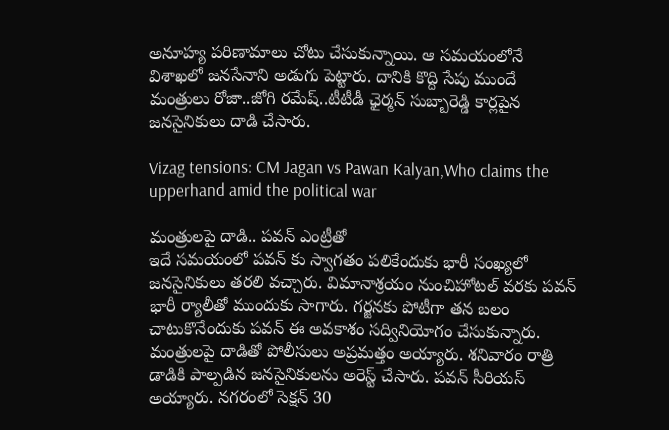అనూహ్య పరిణామాలు చోటు చేసుకున్నాయి. ఆ సమయంలోనే విశాఖలో జనసేనాని అడుగు పెట్టారు. దానికి కొద్ది సేపు ముందే మంత్రులు రోజా..జోగి రమేష్..టీటీడీ ఛైర్మన్ సుబ్బారెడ్డి కార్లపైన జనసైనికులు దాడి చేసారు.

Vizag tensions: CM Jagan vs Pawan Kalyan,Who claims the upperhand amid the political war

మంత్రులపై దాడి.. పవన్ ఎంట్రీతో
ఇదే సమయంలో పవన్ కు స్వాగతం పలికేందుకు భారీ సంఖ్యలో జనసైనికులు తరలి వచ్చారు. విమానాశ్రయం నుంచిహోటల్ వరకు పవన్ భారీ ర్యాలీతో ముందుకు సాగారు. గర్జనకు పోటీగా తన బలం చాటుకొనేందుకు పవన్ ఈ అవకాశం సద్వినియోగం చేసుకున్నారు. మంత్రులపై దాడితో పోలీసులు అప్రమత్తం అయ్యారు. శనివారం రాత్రి డాడికి పాల్పడిన జనసైనికులను అరెస్ట్ చేసారు. పవన్ సీరియస్ అయ్యారు. నగరంలో సెక్షన్ 30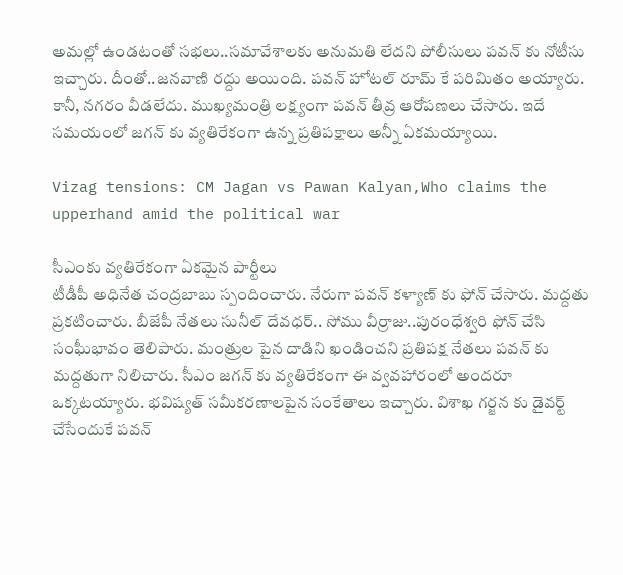అమల్లో ఉండటంతో సభలు..సమావేశాలకు అనుమతి లేదని పోలీసులు పవన్ కు నోటీసు ఇచ్చారు. దీంతో..జనవాణి రద్దు అయింది. పవన్ హోటల్ రూమ్ కే పరిమితం అయ్యారు. కానీ, నగరం వీడలేదు. ముఖ్యమంత్రి లక్ష్యంగా పవన్ తీవ్ర ఆరోపణలు చేసారు. ఇదే సమయంలో జగన్ కు వ్యతిరేకంగా ఉన్న ప్రతిపక్షాలు అన్నీ ఏకమయ్యాయి.

Vizag tensions: CM Jagan vs Pawan Kalyan,Who claims the upperhand amid the political war

సీఎంకు వ్యతిరేకంగా ఏకమైన పార్టీలు
టీడీపీ అధినేత చంద్రబాబు స్పందించారు. నేరుగా పవన్ కళ్యాణ్ కు ఫోన్ చేసారు. మద్దతు ప్రకటించారు. బీజేపీ నేతలు సునీల్ దేవధర్.. సోము వీర్రాజు..పురంధేశ్వరి ఫోన్ చేసి సంఘీభావం తెలిపారు. మంత్రుల పైన దాడిని ఖండించని ప్రతిపక్ష నేతలు పవన్ కు మద్దతుగా నిలిచారు. సీఎం జగన్ కు వ్యతిరేకంగా ఈ వ్వవహారంలో అందరూ ఒక్కటయ్యారు. భవిష్యత్ సమీకరణాలపైన సంకేతాలు ఇచ్చారు. విశాఖ గర్జన కు డైవర్ట్ చేసేందుకే పవన్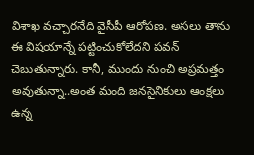విశాఖ వచ్చారనేది వైసీపీ ఆరోపణ. అసలు తాను ఈ విషయాన్నే పట్టించుకోలేదని పవన్ చెబుతున్నారు. కానీ, ముందు నుంచి అప్రమత్తం అవుతున్నా..అంత మంది జనసైనికులు ఆంక్షలు ఉన్న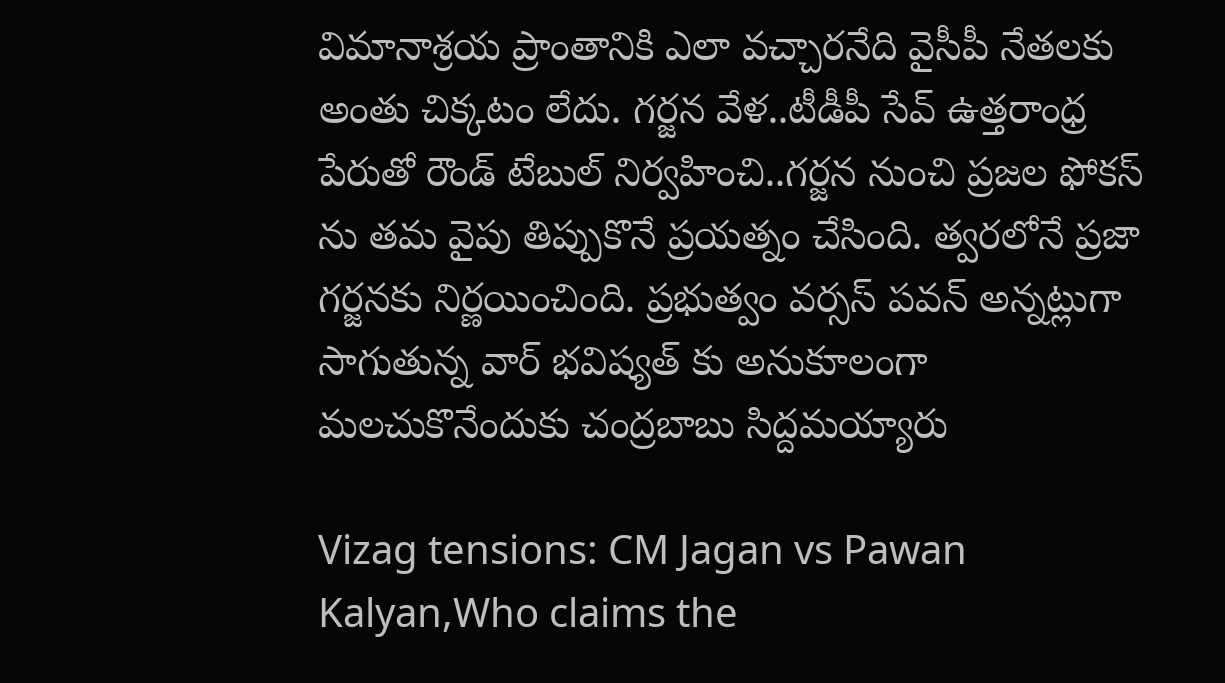విమానాశ్రయ ప్రాంతానికి ఎలా వచ్చారనేది వైసీపీ నేతలకు అంతు చిక్కటం లేదు. గర్జన వేళ..టీడీపీ సేవ్ ఉత్తరాంధ్ర పేరుతో రౌండ్ టేబుల్ నిర్వహించి..గర్జన నుంచి ప్రజల ఫోకస్ ను తమ వైపు తిప్పుకొనే ప్రయత్నం చేసింది. త్వరలోనే ప్రజా గర్జనకు నిర్ణయించింది. ప్రభుత్వం వర్సస్ పవన్ అన్నట్లుగా సాగుతున్న వార్ భవిష్యత్ కు అనుకూలంగా మలచుకొనేందుకు చంద్రబాబు సిద్దమయ్యారు

Vizag tensions: CM Jagan vs Pawan Kalyan,Who claims the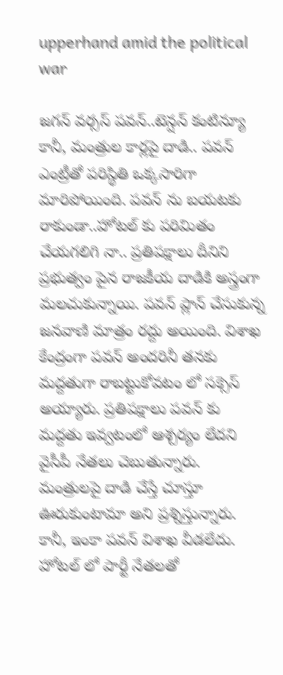upperhand amid the political war

జగన్ వర్సస్ పవన్..టెన్షన్ కంటిన్యూ
కానీ, మంత్రుల కార్లపై దాడి.. పవన్ ఎంట్రీతో పరిస్థితి ఒక్కసారిగా మారిపోయింది. పవన్ ను బయటకు రాకుండా..హోటల్ కు పరిమితం చేయగలిగి నా.. ప్రతిపక్షాలు దీనిని ప్రభుత్వం పైన రాజకీయ దాడికి అస్త్రంగా మలచుకున్నాయి. పవన్ ప్లాన్ చేసుకున్న జనవాణి మాత్రం రద్దు అయింది. విశాఖ కేంద్రంగా పవన్ అందరినీ తనకు మద్దతుగా రాబట్టుకోవటం లో సక్సెస్ అయ్యారు. ప్రతిపక్షాలు పవన్ కు మద్దతు ఇవ్వటంలో ఆశ్చర్యం లేదని వైసీపీ నేతలు చెబుతున్నారు. మంత్రులపై దాడి చేస్తే చూస్తూ ఊరుకుంటామా అని ప్రశ్నిస్తున్నారు. కానీ, ఇంకా పవన్ విశాఖ వీడలేదు. హోటల్ లో పార్టీ నేతలతో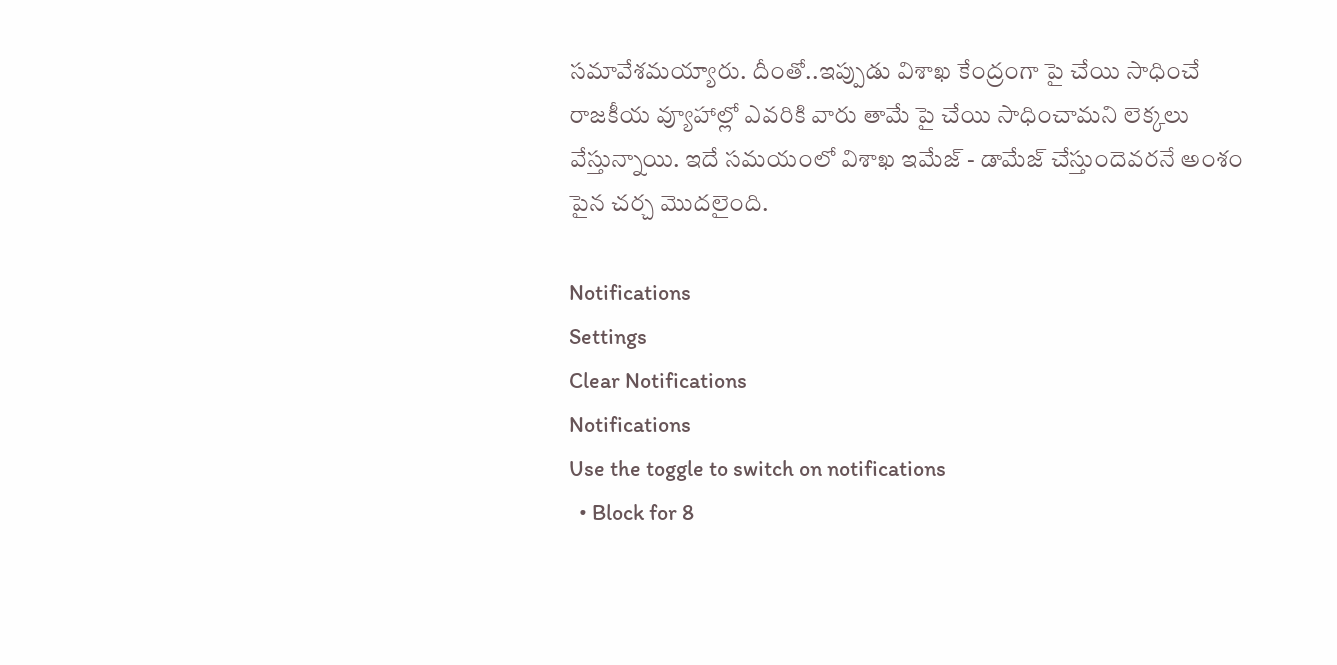సమావేశమయ్యారు. దీంతో..ఇప్పుడు విశాఖ కేంద్రంగా పై చేయి సాధించే రాజకీయ వ్యూహాల్లో ఎవరికి వారు తామే పై చేయి సాధించామని లెక్కలు వేస్తున్నాయి. ఇదే సమయంలో విశాఖ ఇమేజ్ - డామేజ్ చేస్తుందెవరనే అంశం పైన చర్చ మొదలైంది.

Notifications
Settings
Clear Notifications
Notifications
Use the toggle to switch on notifications
  • Block for 8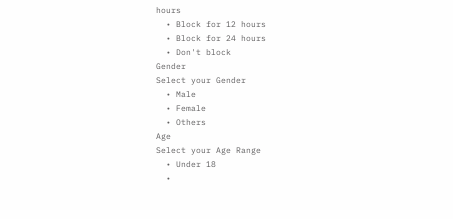hours
  • Block for 12 hours
  • Block for 24 hours
  • Don't block
Gender
Select your Gender
  • Male
  • Female
  • Others
Age
Select your Age Range
  • Under 18
  •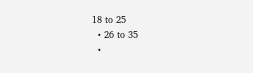18 to 25
  • 26 to 35
  •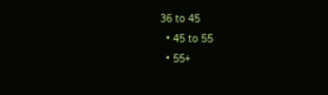36 to 45
  • 45 to 55
  • 55+